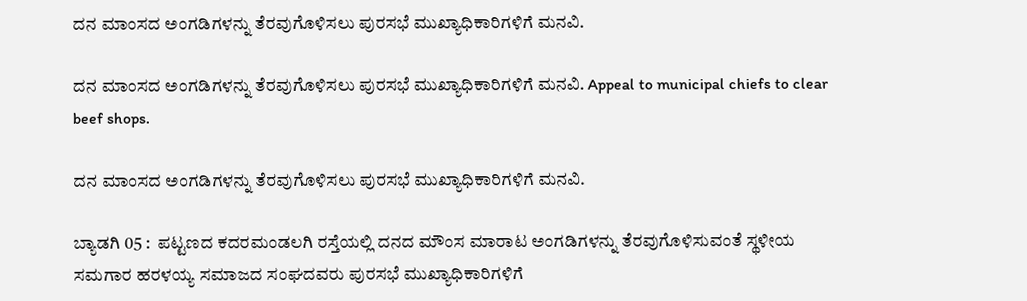ದನ ಮಾಂಸದ ಅಂಗಡಿಗಳನ್ನು ತೆರವುಗೊಳಿಸಲು ಪುರಸಭೆ ಮುಖ್ಯಾಧಿಕಾರಿಗಳಿಗೆ ಮನವಿ.

ದನ ಮಾಂಸದ ಅಂಗಡಿಗಳನ್ನು ತೆರವುಗೊಳಿಸಲು ಪುರಸಭೆ ಮುಖ್ಯಾಧಿಕಾರಿಗಳಿಗೆ ಮನವಿ. Appeal to municipal chiefs to clear beef shops.

ದನ ಮಾಂಸದ ಅಂಗಡಿಗಳನ್ನು ತೆರವುಗೊಳಿಸಲು ಪುರಸಭೆ ಮುಖ್ಯಾಧಿಕಾರಿಗಳಿಗೆ ಮನವಿ.

ಬ್ಯಾಡಗಿ 05 :  ಪಟ್ಟಣದ ಕದರಮಂಡಲಗಿ ರಸ್ತೆಯಲ್ಲಿ ದನದ ಮೌಂಸ ಮಾರಾಟ ಅಂಗಡಿಗಳನ್ನು ತೆರವುಗೊಳಿಸುವಂತೆ ಸ್ಥಳೀಯ ಸಮಗಾರ ಹರಳಯ್ಯ ಸಮಾಜದ ಸಂಘದವರು ಪುರಸಭೆ ಮುಖ್ಯಾಧಿಕಾರಿಗಳಿಗೆ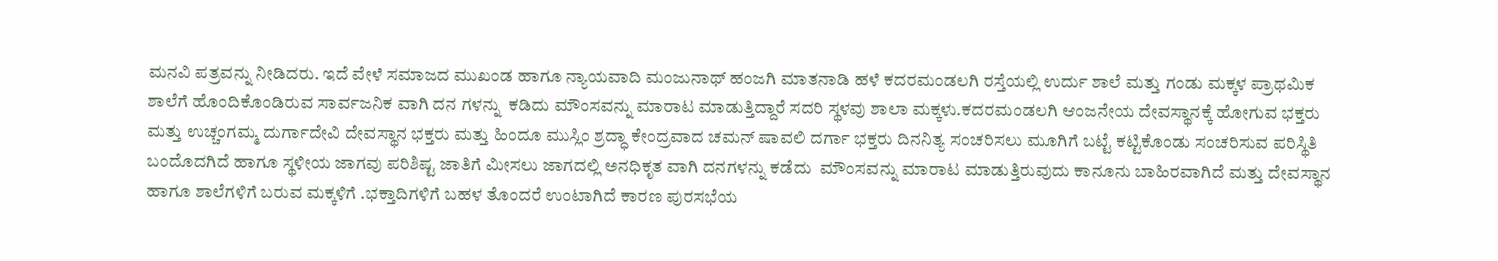ಮನವಿ ಪತ್ರವನ್ನು ನೀಡಿದರು. ಇದೆ ವೇಳೆ ಸಮಾಜದ ಮುಖಂಡ ಹಾಗೂ ನ್ಯಾಯವಾದಿ ಮಂಜುನಾಥ್ ಹಂಜಗಿ ಮಾತನಾಡಿ ಹಳೆ ಕದರಮಂಡಲಗಿ ರಸ್ತೆಯಲ್ಲಿ ಉರ್ದು ಶಾಲೆ ಮತ್ತು ಗಂಡು ಮಕ್ಕಳ ಪ್ರಾಥಮಿಕ ಶಾಲೆಗೆ ಹೊಂದಿಕೊಂಡಿರುವ ಸಾರ್ವಜನಿಕ ವಾಗಿ ದನ ಗಳನ್ನು  ಕಡಿದು ಮೌಂಸವನ್ನು ಮಾರಾಟ ಮಾಡುತ್ತಿದ್ದಾರೆ ಸದರಿ ಸ್ಥಳವು ಶಾಲಾ ಮಕ್ಕಳು.ಕದರಮಂಡಲಗಿ ಆಂಜನೇಯ ದೇವಸ್ಥಾನಕ್ಕೆ ಹೋಗುವ ಭಕ್ತರು ಮತ್ತು ಉಚ್ಚಂಗಮ್ಮ ದುರ್ಗಾದೇವಿ ದೇವಸ್ಥಾನ ಭಕ್ತರು ಮತ್ತು ಹಿಂದೂ ಮುಸ್ಲಿಂ ಶ್ರದ್ಧಾ ಕೇಂದ್ರವಾದ ಚಮನ್ ಷಾವಲಿ ದರ್ಗಾ ಭಕ್ತರು ದಿನನಿತ್ಯ ಸಂಚರಿಸಲು ಮೂಗಿಗೆ ಬಟ್ಟೆ ಕಟ್ಟಿಕೊಂಡು ಸಂಚರಿಸುವ ಪರಿಸ್ಥಿತಿ ಬಂದೊದಗಿದೆ ಹಾಗೂ ಸ್ಥಳೀಯ ಜಾಗವು ಪರಿಶಿಷ್ಟ ಜಾತಿಗೆ ಮೀಸಲು ಜಾಗದಲ್ಲಿ ಅನಧಿಕೃತ ವಾಗಿ ದನಗಳನ್ನು ಕಡೆದು  ಮೌಂಸವನ್ನು ಮಾರಾಟ ಮಾಡುತ್ತಿರುವುದು ಕಾನೂನು ಬಾಹಿರವಾಗಿದೆ ಮತ್ತು ದೇವಸ್ಥಾನ ಹಾಗೂ ಶಾಲೆಗಳಿಗೆ ಬರುವ ಮಕ್ಕಳಿಗೆ .ಭಕ್ತಾದಿಗಳಿಗೆ ಬಹಳ ತೊಂದರೆ ಉಂಟಾಗಿದೆ ಕಾರಣ ಪುರಸಭೆಯ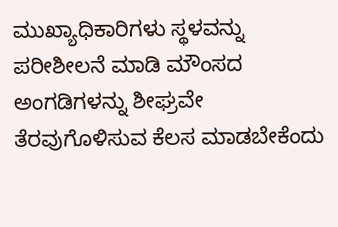ಮುಖ್ಯಾಧಿಕಾರಿಗಳು ಸ್ಥಳವನ್ನು ಪರೀಶೀಲನೆ ಮಾಡಿ ಮೌಂಸದ ಅಂಗಡಿಗಳನ್ನು ಶೀಘ್ರವೇ ತೆರವುಗೊಳಿಸುವ ಕೆಲಸ ಮಾಡಬೇಕೆಂದು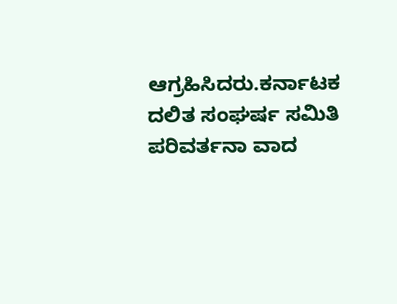ಆಗ್ರಹಿಸಿದರು.ಕರ್ನಾಟಕ ದಲಿತ ಸಂಘರ್ಷ ಸಮಿತಿ ಪರಿವರ್ತನಾ ವಾದ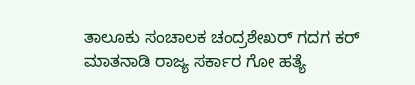ತಾಲೂಕು ಸಂಚಾಲಕ ಚಂದ್ರಶೇಖರ್ ಗದಗ ಕರ್ ಮಾತನಾಡಿ ರಾಜ್ಯ ಸರ್ಕಾರ ಗೋ ಹತ್ಯೆ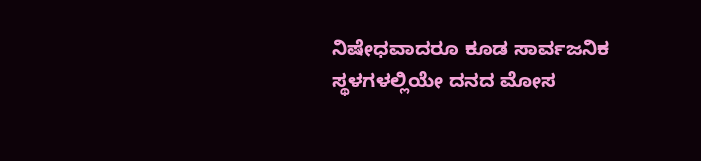ನಿಷೇಧವಾದರೂ ಕೂಡ ಸಾರ್ವಜನಿಕ ಸ್ಥಳಗಳಲ್ಲಿಯೇ ದನದ ಮೋಸ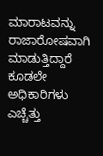ಮಾರಾಟವನ್ನು ರಾಜಾರೋಷವಾಗಿ ಮಾಡುತ್ತಿದ್ದಾರೆ ಕೂಡಲೇ ಅಧಿಕಾರಿಗಳು ಎಚ್ಚೆತ್ತು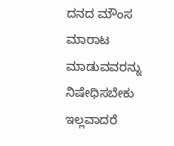ದನದ ಮೌಂಸ ಮಾರಾಟ ಮಾಡುವವರನ್ನು  ನಿಷೇಧಿಸಬೇಕು ಇಲ್ಲವಾದರೆ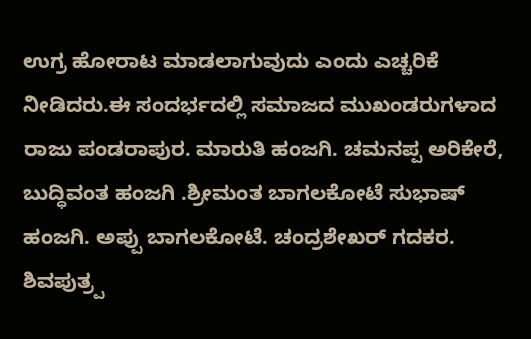ಉಗ್ರ ಹೋರಾಟ ಮಾಡಲಾಗುವುದು ಎಂದು ಎಚ್ಚರಿಕೆ ನೀಡಿದರು.ಈ ಸಂದರ್ಭದಲ್ಲಿ ಸಮಾಜದ ಮುಖಂಡರುಗಳಾದ ರಾಜು ಪಂಡರಾಪುರ. ಮಾರುತಿ ಹಂಜಗಿ. ಚಮನಪ್ಪ ಅರಿಕೇರೆ, ಬುದ್ಧಿವಂತ ಹಂಜಗಿ .ಶ್ರೀಮಂತ ಬಾಗಲಕೋಟೆ ಸುಭಾಷ್ ಹಂಜಗಿ. ಅಪ್ಪು ಬಾಗಲಕೋಟೆ. ಚಂದ್ರಶೇಖರ್ ಗದಕರ. ಶಿವಪುತ್ರ‍್ಪ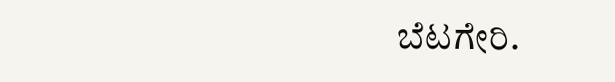ಬೆಟಗೇರಿ.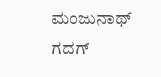ಮಂಜುನಾಥ್ ಗದಗ್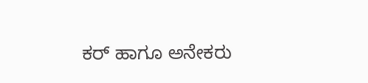ಕರ್ ಹಾಗೂ ಅನೇಕರು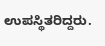ಉಪಸ್ಥಿತರಿದ್ದರು.